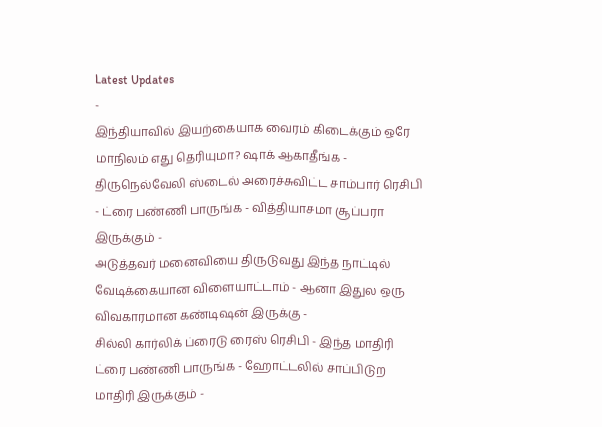Latest Updates
-
இந்தியாவில் இயற்கையாக வைரம் கிடைக்கும் ஒரே மாநிலம் எது தெரியுமா? ஷாக் ஆகாதீங்க -
திருநெல்வேலி ஸ்டைல் அரைச்சுவிட்ட சாம்பார் ரெசிபி - ட்ரை பண்ணி பாருங்க - வித்தியாசமா சூப்பரா இருக்கும் -
அடுத்தவர் மனைவியை திருடுவது இந்த நாட்டில் வேடிக்கையான விளையாட்டாம் - ஆனா இதுல ஒரு விவகாரமான கண்டிஷன் இருக்கு -
சில்லி கார்லிக் ப்ரைடு ரைஸ் ரெசிபி - இந்த மாதிரி ட்ரை பண்ணி பாருங்க - ஹோட்டலில் சாப்பிடுற மாதிரி இருக்கும் -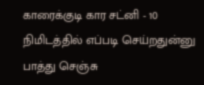காரைக்குடி கார சட்னி - 10 நிமிடத்தில் எப்படி செய்றதுன்னு பாத்து செஞ்சு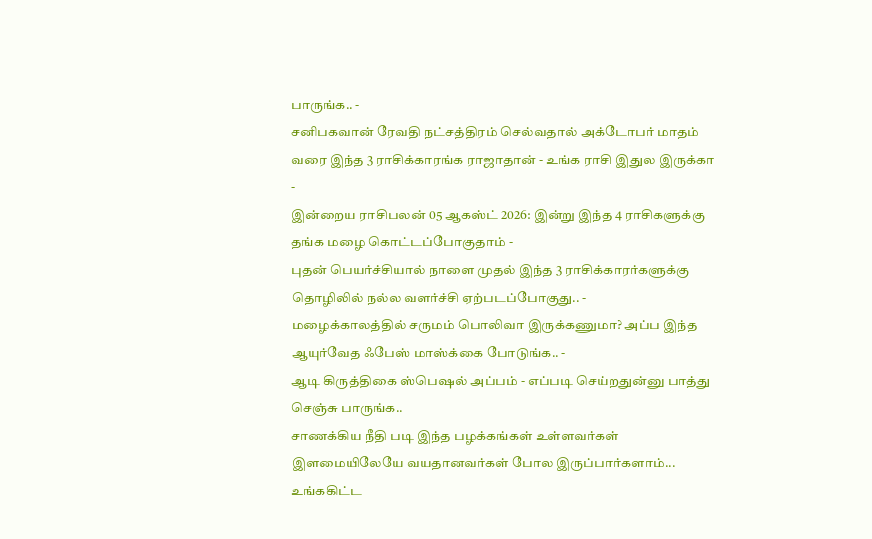பாருங்க.. -
சனிபகவான் ரேவதி நட்சத்திரம் செல்வதால் அக்டோபர் மாதம் வரை இந்த 3 ராசிக்காரங்க ராஜாதான் - உங்க ராசி இதுல இருக்கா -
இன்றைய ராசிபலன் 05 ஆகஸ்ட் 2026: இன்று இந்த 4 ராசிகளுக்கு தங்க மழை கொட்டப்போகுதாம் -
புதன் பெயர்ச்சியால் நாளை முதல் இந்த 3 ராசிக்காரர்களுக்கு தொழிலில் நல்ல வளர்ச்சி ஏற்படப்போகுது.. -
மழைக்காலத்தில் சருமம் பொலிவா இருக்கணுமா? அப்ப இந்த ஆயுர்வேத ஃபேஸ் மாஸ்க்கை போடுங்க.. -
ஆடி கிருத்திகை ஸ்பெஷல் அப்பம் - எப்படி செய்றதுன்னு பாத்து செஞ்சு பாருங்க..
சாணக்கிய நீதி படி இந்த பழக்கங்கள் உள்ளவர்கள் இளமையிலேயே வயதானவர்கள் போல இருப்பார்களாம்... உங்ககிட்ட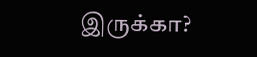இருக்கா?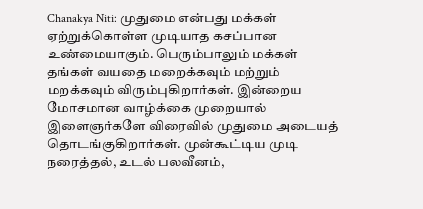Chanakya Niti: முதுமை என்பது மக்கள் ஏற்றுக்கொள்ள முடியாத கசப்பான உண்மையாகும். பெரும்பாலும் மக்கள் தங்கள் வயதை மறைக்கவும் மற்றும் மறக்கவும் விரும்புகிறார்கள். இன்றைய மோசமான வாழ்க்கை முறையால் இளைஞர்களே விரைவில் முதுமை அடையத் தொடங்குகிறார்கள். முன்கூட்டிய முடி நரைத்தல், உடல் பலவீனம்,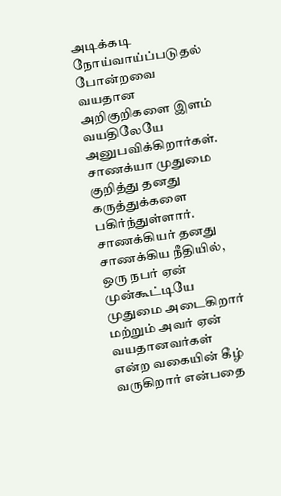அடிக்கடி நோய்வாய்ப்படுதல் போன்றவை வயதான அறிகுறிகளை இளம் வயதிலேயே அனுபவிக்கிறார்கள்.
சாணக்யா முதுமை குறித்து தனது கருத்துக்களை பகிர்ந்துள்ளார். சாணக்கியர் தனது சாணக்கிய நீதியில், ஒரு நபர் ஏன் முன்கூட்டியே முதுமை அடைகிறார் மற்றும் அவர் ஏன் வயதானவர்கள் என்ற வகையின் கீழ் வருகிறார் என்பதை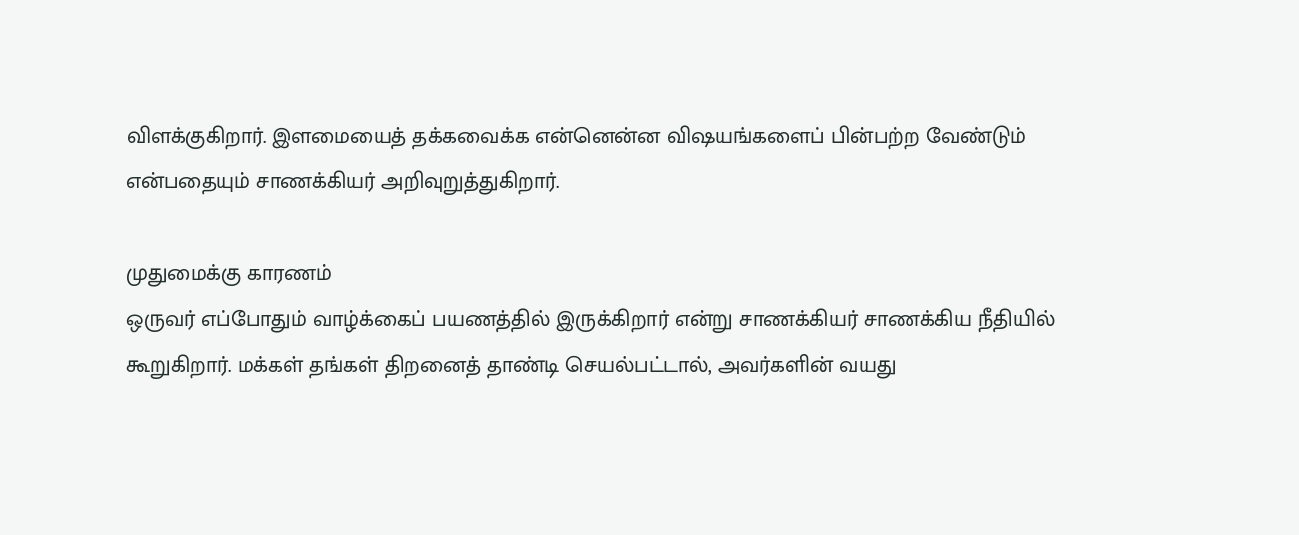விளக்குகிறார். இளமையைத் தக்கவைக்க என்னென்ன விஷயங்களைப் பின்பற்ற வேண்டும் என்பதையும் சாணக்கியர் அறிவுறுத்துகிறார்.

முதுமைக்கு காரணம்
ஒருவர் எப்போதும் வாழ்க்கைப் பயணத்தில் இருக்கிறார் என்று சாணக்கியர் சாணக்கிய நீதியில் கூறுகிறார். மக்கள் தங்கள் திறனைத் தாண்டி செயல்பட்டால், அவர்களின் வயது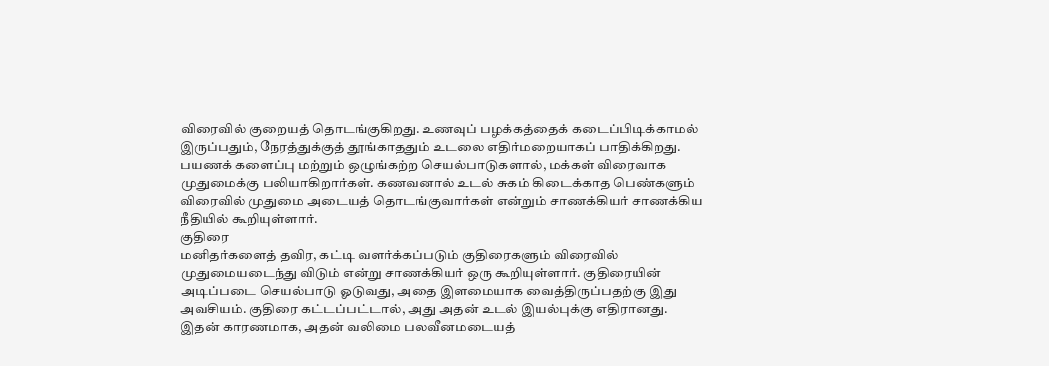விரைவில் குறையத் தொடங்குகிறது. உணவுப் பழக்கத்தைக் கடைப்பிடிக்காமல் இருப்பதும், நேரத்துக்குத் தூங்காததும் உடலை எதிர்மறையாகப் பாதிக்கிறது.
பயணக் களைப்பு மற்றும் ஒழுங்கற்ற செயல்பாடுகளால், மக்கள் விரைவாக முதுமைக்கு பலியாகிறார்கள். கணவனால் உடல் சுகம் கிடைக்காத பெண்களும் விரைவில் முதுமை அடையத் தொடங்குவார்கள் என்றும் சாணக்கியர் சாணக்கிய நீதியில் கூறியுள்ளார்.
குதிரை
மனிதர்களைத் தவிர, கட்டி வளர்க்கப்படும் குதிரைகளும் விரைவில் முதுமையடைந்து விடும் என்று சாணக்கியர் ஒரு கூறியுள்ளார். குதிரையின் அடிப்படை செயல்பாடு ஓடுவது, அதை இளமையாக வைத்திருப்பதற்கு இது அவசியம். குதிரை கட்டப்பட்டால், அது அதன் உடல் இயல்புக்கு எதிரானது. இதன் காரணமாக, அதன் வலிமை பலவீனமடையத்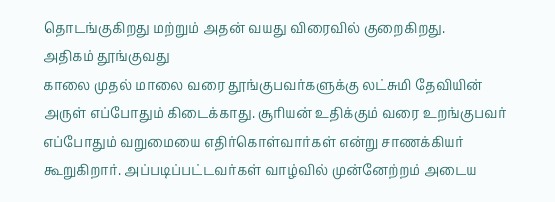தொடங்குகிறது மற்றும் அதன் வயது விரைவில் குறைகிறது.
அதிகம் தூங்குவது
காலை முதல் மாலை வரை தூங்குபவர்களுக்கு லட்சுமி தேவியின் அருள் எப்போதும் கிடைக்காது. சூரியன் உதிக்கும் வரை உறங்குபவர் எப்போதும் வறுமையை எதிர்கொள்வார்கள் என்று சாணக்கியர் கூறுகிறார். அப்படிப்பட்டவர்கள் வாழ்வில் முன்னேற்றம் அடைய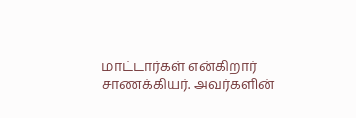மாட்டார்கள் என்கிறார் சாணக்கியர். அவர்களின்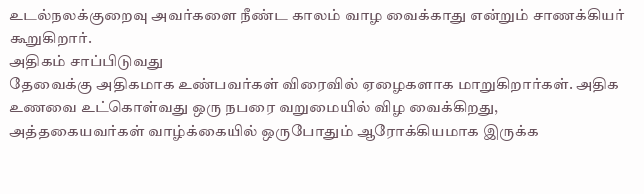உடல்நலக்குறைவு அவர்களை நீண்ட காலம் வாழ வைக்காது என்றும் சாணக்கியர் கூறுகிறார்.
அதிகம் சாப்பிடுவது
தேவைக்கு அதிகமாக உண்பவர்கள் விரைவில் ஏழைகளாக மாறுகிறார்கள். அதிக உணவை உட்கொள்வது ஒரு நபரை வறுமையில் விழ வைக்கிறது, அத்தகையவர்கள் வாழ்க்கையில் ஒருபோதும் ஆரோக்கியமாக இருக்க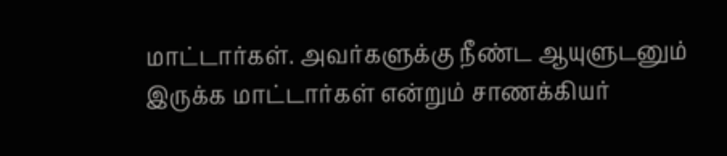மாட்டார்கள். அவர்களுக்கு நீண்ட ஆயுளுடனும் இருக்க மாட்டார்கள் என்றும் சாணக்கியர்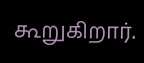கூறுகிறார்.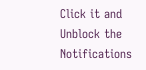Click it and Unblock the Notifications